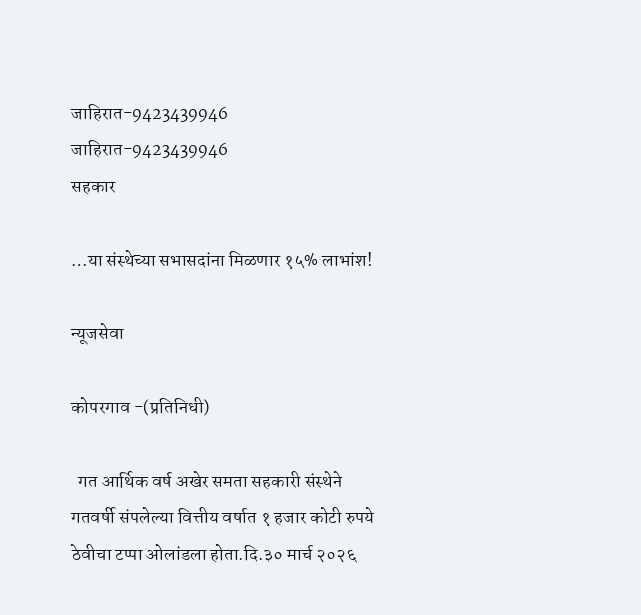जाहिरात-9423439946
जाहिरात-9423439946
सहकार

…या संस्थेच्या सभासदांना मिळणार १५% लाभांश!

न्यूजसेवा

कोपरगाव -(प्रतिनिधी)

  गत आर्थिक वर्ष अखेर समता सहकारी संस्थेने गतवर्षी संपलेल्या वित्तीय वर्षात १ हजार कोटी रुपये ठेवीचा टप्पा ओलांडला होता.दि.३० मार्च २०२६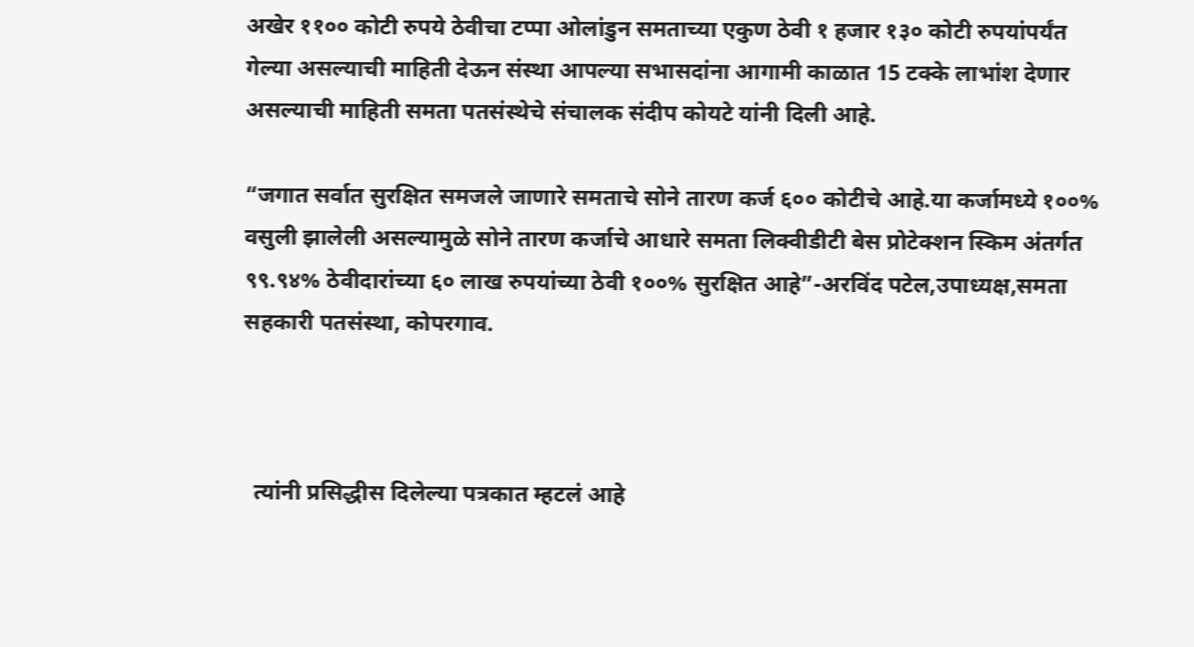अखेर ११०० कोटी रुपये ठेवीचा टप्पा ओलांडुन समताच्या एकुण ठेवी १ हजार १३० कोटी रुपयांपर्यंत गेल्या असल्याची माहिती देऊन संस्था आपल्या सभासदांना आगामी काळात 15 टक्के लाभांश देणार असल्याची माहिती समता पतसंस्थेचे संचालक संदीप कोयटे यांनी दिली आहे.

“जगात सर्वात सुरक्षित समजले जाणारे समताचे सोने तारण कर्ज ६०० कोटीचे आहे.या कर्जामध्ये १००% वसुली झालेली असल्यामुळे सोने तारण कर्जाचे आधारे समता लिक्वीडीटी बेस प्रोटेक्शन स्किम अंतर्गत ९९.९४% ठेवीदारांच्या ६० लाख रुपयांच्या ठेवी १००% सुरक्षित आहे”-अरविंद पटेल,उपाध्यक्ष,समता सहकारी पतसंस्था, कोपरगाव.



  त्यांनी प्रसिद्धीस दिलेल्या पत्रकात म्हटलं आहे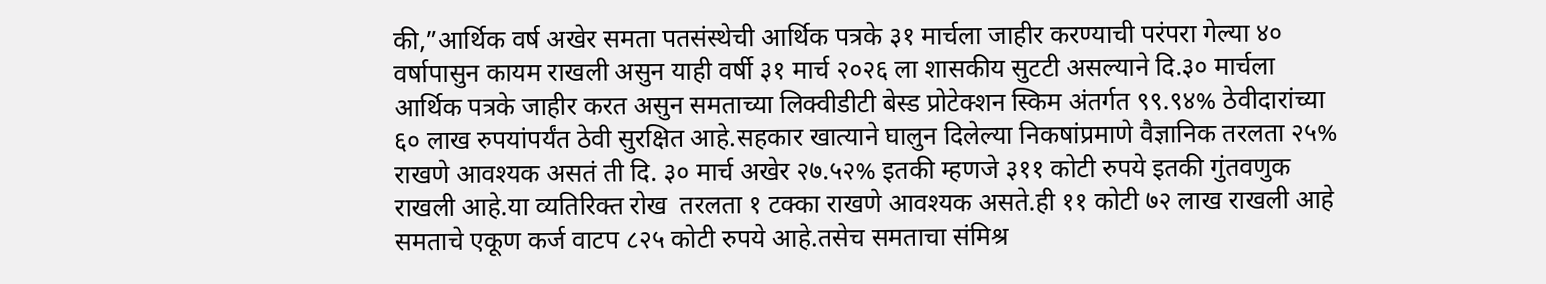की,”आर्थिक वर्ष अखेर समता पतसंस्थेची आर्थिक पत्रके ३१ मार्चला जाहीर करण्याची परंपरा गेल्या ४० वर्षापासुन कायम राखली असुन याही वर्षी ३१ मार्च २०२६ ला शासकीय सुटटी असल्याने दि.३० मार्चला आर्थिक पत्रके जाहीर करत असुन समताच्या लिक्वीडीटी बेस्ड प्रोटेक्शन स्किम अंतर्गत ९९.९४% ठेवीदारांच्या ६० लाख रुपयांपर्यंत ठेवी सुरक्षित आहे.सहकार खात्याने घालुन दिलेल्या निकषांप्रमाणे वैज्ञानिक तरलता २५% राखणे आवश्यक असतं ती दि. ३० मार्च अखेर २७.५२% इतकी म्हणजे ३११ कोटी रुपये इतकी गुंतवणुक राखली आहे.या व्यतिरिक्त रोख  तरलता १ टक्का राखणे आवश्यक असते.ही ११ कोटी ७२ लाख राखली आहे समताचे एकूण कर्ज वाटप ८२५ कोटी रुपये आहे.तसेच समताचा संमिश्र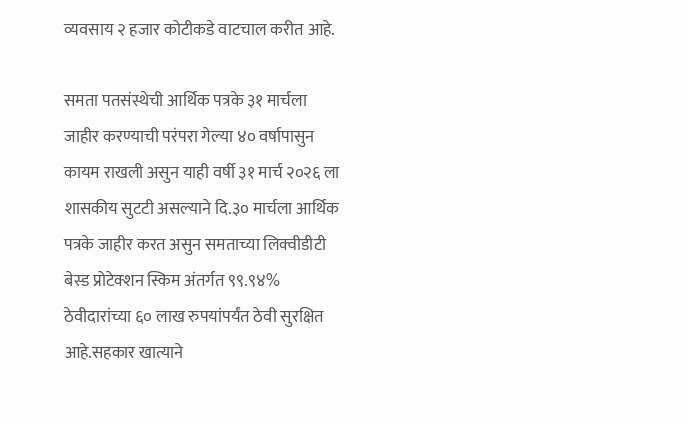व्यवसाय २ हजार कोटीकडे वाटचाल करीत आहे.

समता पतसंस्थेची आर्थिक पत्रके ३१ मार्चला जाहीर करण्याची परंपरा गेल्या ४० वर्षापासुन कायम राखली असुन याही वर्षी ३१ मार्च २०२६ ला शासकीय सुटटी असल्याने दि.३० मार्चला आर्थिक पत्रके जाहीर करत असुन समताच्या लिक्वीडीटी बेस्ड प्रोटेक्शन स्किम अंतर्गत ९९.९४% ठेवीदारांच्या ६० लाख रुपयांपर्यंत ठेवी सुरक्षित आहे.सहकार खात्याने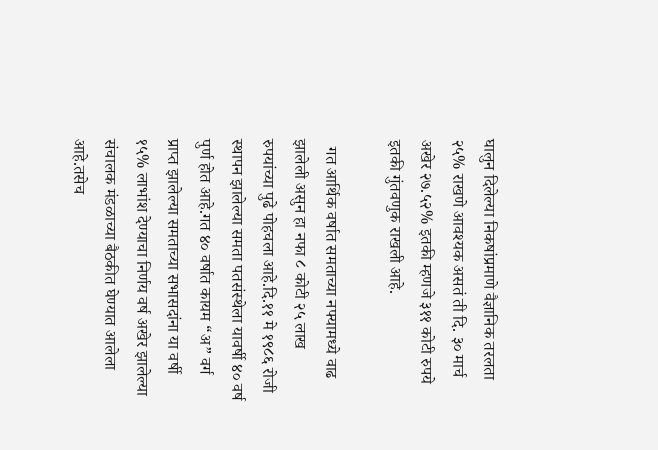घालुन दिलेल्या निकषांप्रमाणे वैज्ञानिक तरलता २५% राखणे आवश्यक असतं ती दि. ३० मार्च अखेर २७.५२% इतकी म्हणजे ३११ कोटी रुपये इतकी गुंतवणुक राखली आहे.

  गत आर्थिक वर्षात समताच्या नफ्यामध्ये वाढ झालेली असुन हा नफा ८ कोटी २५ लाख रुपयांच्या पुढे पोहचला आहे.दि.११ मे १९८६ रोजी स्थापन झालेल्या समता पतसंस्थेला यावर्षी ४० वर्ष पुर्ण होत आहे.गत ४० वर्षात कायम “अ” वर्ग प्राप्त झालेल्या समताच्या सभासदांना या वर्षी १५% लाभांश देण्याचा निर्णय वर्ष अखेर झालेल्या संचालक मंडळाच्या बैठकीत घेण्यात आलेला आहे.तसेच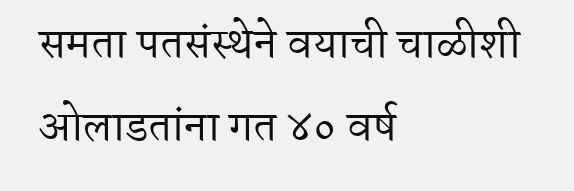समता पतसंस्थेने वयाची चाळीशी ओलाडतांना गत ४० वर्ष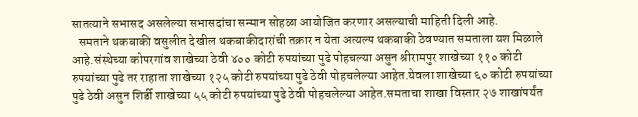सातत्याने सभासद असलेल्या सभासदांचा सन्मान सोहळा आयोजित करणार असल्याची माहिती दिली आहे.
   समताने थकबाकी वसुलीत देखील थकबाकीदारांची तक्रार न येता अत्यल्प थकबाकी ठेवण्यात समताला यश मिळाले आहे.संस्थेच्या कोपरगांव शाखेच्या ठेवी ४०० कोटी रुपयांच्या पुढे पोहचल्या असुन श्रीरामपुर शाखेच्या ११० कोटी रुपयांच्या पुढे तर राहाता शाखेच्या १२५ कोटी रुपयांच्या पुढे ठेवी पोहचलेल्या आहेत.येवला शाखेच्या ६० कोटी रुपयांच्या पुढे ठेवी असुन शिर्डी शाखेच्या ५५ कोटी रुपयांच्या पुढे ठेवी पोहचलेल्या आहेत.समताचा शाखा विस्तार २७ शाखांपर्यंत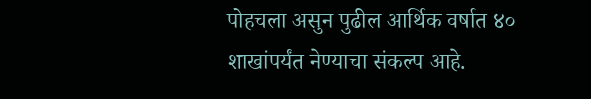पोहचला असुन पुढील आर्थिक वर्षात ४० शाखांपर्यंत नेण्याचा संकल्प आहे.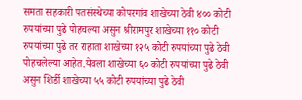समता सहकारी पतसंस्थेच्या कोपरगांव शाखेच्या ठेवी ४०० कोटी रुपयांच्या पुढे पोहचल्या असुन श्रीरामपुर शाखेच्या ११० कोटी रुपयांच्या पुढे तर राहाता शाखेच्या १२५ कोटी रुपयांच्या पुढे ठेवी पोहचलेल्या आहेत.येवला शाखेच्या ६० कोटी रुपयांच्या पुढे ठेवी असुन शिर्डी शाखेच्या ५५ कोटी रुपयांच्या पुढे ठेवी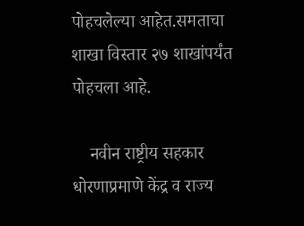पोहचलेल्या आहेत.समताचा शाखा विस्तार २७ शाखांपर्यंत पोहचला आहे.

    नवीन राष्ट्रीय सहकार धोरणाप्रमाणे केंद्र व राज्य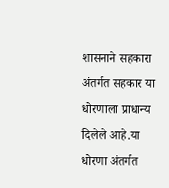शासनाने सहकारा अंतर्गत सहकार या धोरणाला प्राधान्य दिलेले आहे.या धोरणा अंतर्गत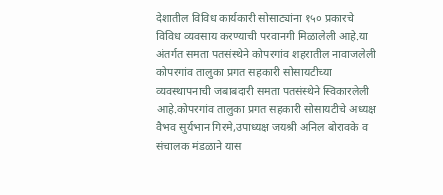देशातील विविध कार्यकारी सोसाट्यांना १५० प्रकारचे विविध व्यवसाय करण्याची परवानगी मिळालेली आहे.या अंतर्गत समता पतसंस्थेने कोपरगांव शहरातील नावाजलेली कोपरगांव तालुका प्रगत सहकारी सोसायटीच्या व्यवस्थापनाची जबाबदारी समता पतसंस्थेने स्विकारलेली आहे.कोपरगांव तालुका प्रगत सहकारी सोसायटीचे अध्यक्ष वैभव सुर्यभान गिरमे,उपाध्यक्ष जयश्री अनिल बोरावके व संचालक मंडळाने यास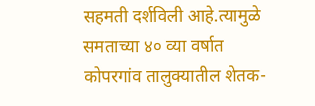सहमती दर्शविली आहे.त्यामुळे समताच्या ४० व्या वर्षात कोपरगांव तालुक्यातील शेतक-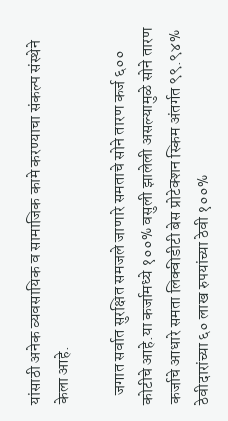यांसाठी अनेक व्यवसायिक व सामाजिक कामे करण्याचा संकल्प संस्थेने केला आहे.

   जगात सर्वात सुरक्षित समजले जाणारे समताचे सोने तारण कर्ज ६०० कोटीचे आहे.या कर्जामध्ये १००% वसुली झालेली असल्यामुळे सोने तारण कर्जाचे आधारे समता लिक्वीडीटी बेस प्रोटेक्शन स्किम अंतर्गत ९९.९४% ठेवीदारांच्या ६० लाख रुपयांच्या ठेवी १००%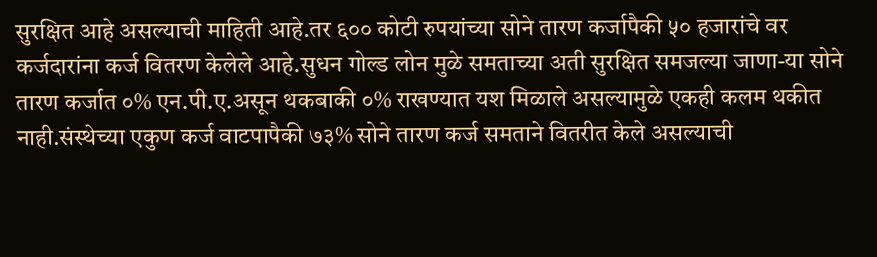सुरक्षित आहे असल्याची माहिती आहे.तर ६०० कोटी रुपयांच्या सोने तारण कर्जापैकी ५० हजारांचे वर कर्जदारांना कर्ज वितरण केलेले आहे.सुधन गोल्ड लोन मुळे समताच्या अती सुरक्षित समजल्या जाणा-या सोने तारण कर्जात ०% एन.पी.ए.असून थकबाकी ०% राखण्यात यश मिळाले असल्यामुळे एकही कलम थकीत नाही.संस्थेच्या एकुण कर्ज वाटपापैकी ७३% सोने तारण कर्ज समताने वितरीत केले असल्याची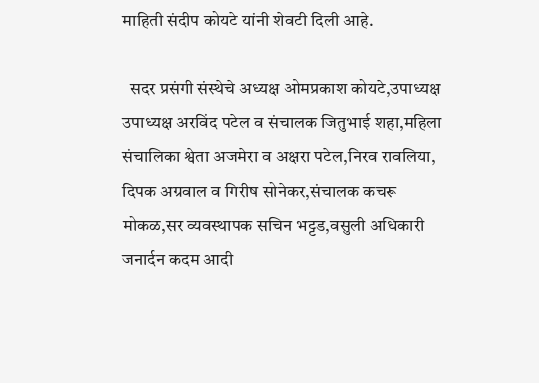माहिती संदीप कोयटे यांनी शेवटी दिली आहे.

  सदर प्रसंगी संस्थेचे अध्यक्ष ओमप्रकाश कोयटे,उपाध्यक्ष उपाध्यक्ष अरविंद पटेल व संचालक जितुभाई शहा,महिला संचालिका श्वेता अजमेरा व अक्षरा पटेल,निरव रावलिया, दिपक अग्रवाल व गिरीष सोनेकर,संचालक कचरू मोकळ,सर व्यवस्थापक सचिन भट्टड,वसुली अधिकारी जनार्दन कदम आदी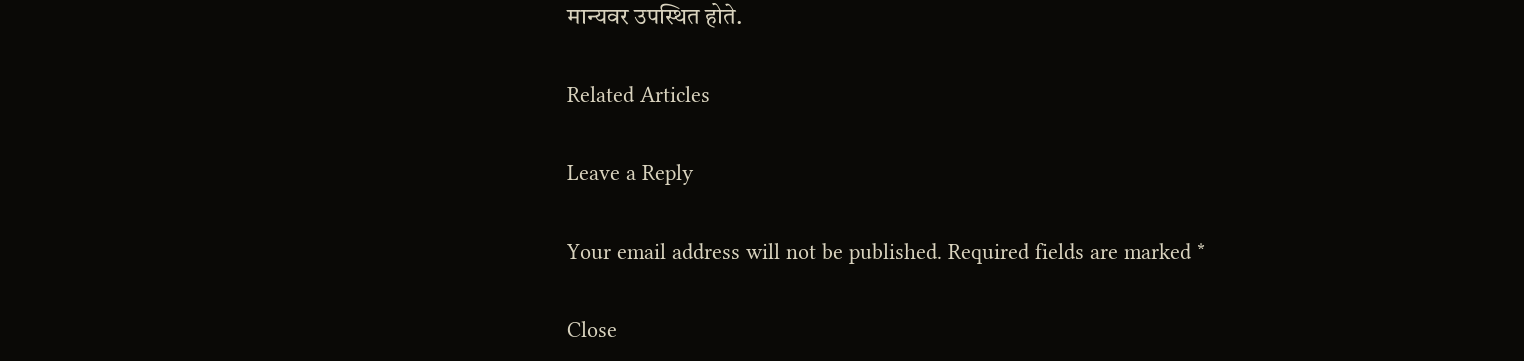मान्यवर उपस्थित होते.

Related Articles

Leave a Reply

Your email address will not be published. Required fields are marked *

Close